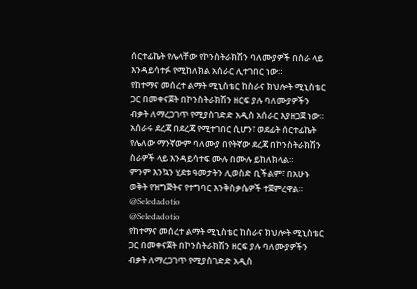ሰርተፊኬት የሌላቸው የኮንስትራክሽን ባለሙያዎች በስራ ላይ እንዳይሳተፉ የሚከለክል አሰራር ሊተገበር ነው።
የከተማና መሰረተ ልማት ሚኒስቴር ከስራና ክህሎት ሚኒስቴር ጋር በመቀናጀት በኮንስትራክሽን ዘርፍ ያሉ ባለሙያዎችን ብቃት ለማረጋገጥ የሚያስገድድ አዲስ አሰራር እያዘጋጀ ነው።
አሰራሩ ደረጃ በደረጃ የሚተገበር ሲሆን፣ ወደፊት ሰርተፊኬት የሌለው ማንኛውም ባለሙያ በየትኛው ደረጃ በኮንስትራክሽን ስራዎች ላይ እንዳይሳተፍ ሙሉ በሙሉ ይከለክላል።
ምንም እንኳን ሂደቱ ዓመታትን ሊወስድ ቢችልም፣ በአሁኑ ወቅት የዝግጅትና የተግባር እንቅስቃሴዎች ተጀምረዋል።
@Seledadotio
@Seledadotio
የከተማና መሰረተ ልማት ሚኒስቴር ከስራና ክህሎት ሚኒስቴር ጋር በመቀናጀት በኮንስትራክሽን ዘርፍ ያሉ ባለሙያዎችን ብቃት ለማረጋገጥ የሚያስገድድ አዲስ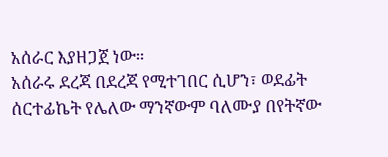አሰራር እያዘጋጀ ነው።
አሰራሩ ደረጃ በደረጃ የሚተገበር ሲሆን፣ ወደፊት ሰርተፊኬት የሌለው ማንኛውም ባለሙያ በየትኛው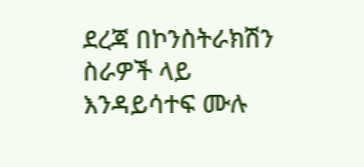ደረጃ በኮንስትራክሽን ስራዎች ላይ እንዳይሳተፍ ሙሉ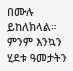በሙሉ ይከለክላል።
ምንም እንኳን ሂደቱ ዓመታትን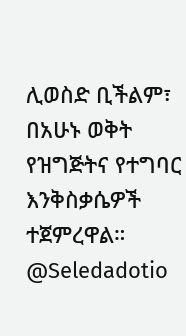ሊወስድ ቢችልም፣ በአሁኑ ወቅት የዝግጅትና የተግባር እንቅስቃሴዎች ተጀምረዋል።
@Seledadotio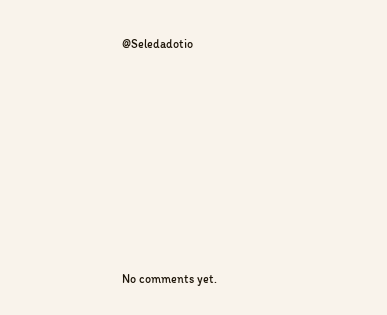@Seledadotio









No comments yet.